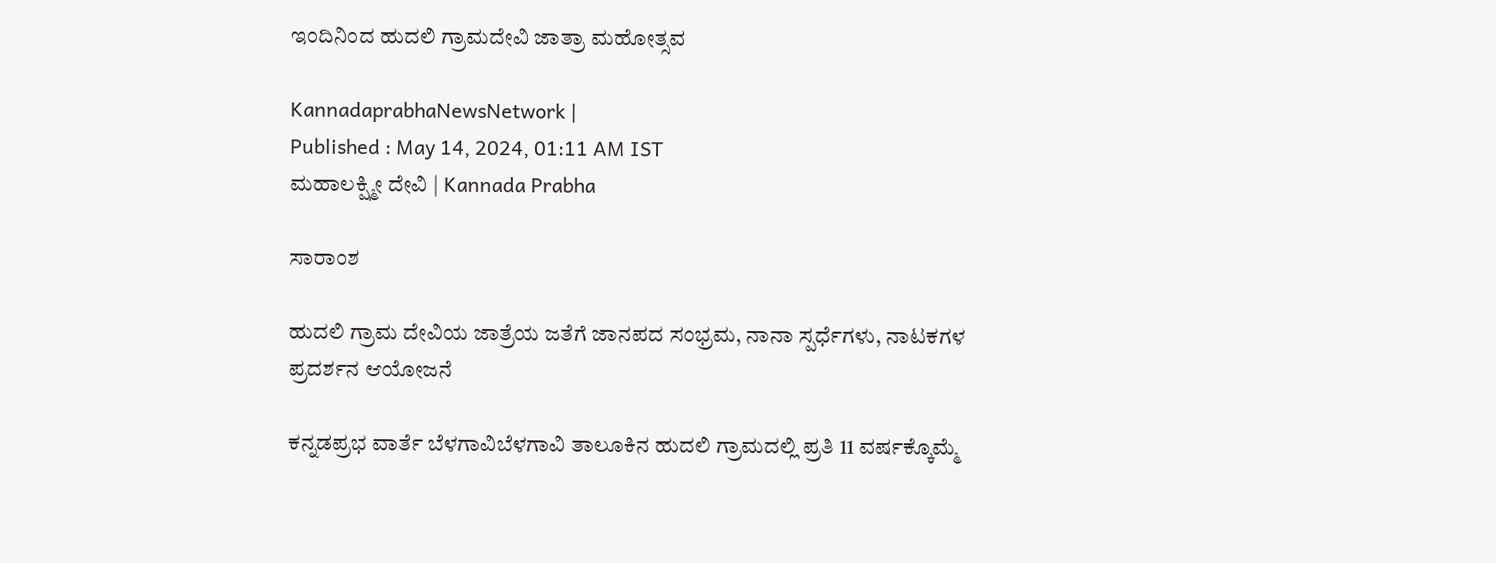ಇಂದಿನಿಂದ ಹುದಲಿ ಗ್ರಾಮದೇವಿ ಜಾತ್ರಾ ಮಹೋತ್ಸವ

KannadaprabhaNewsNetwork |
Published : May 14, 2024, 01:11 AM IST
ಮಹಾಲಕ್ಷ್ಮೀ ದೇವಿ | Kannada Prabha

ಸಾರಾಂಶ

ಹುದಲಿ ಗ್ರಾಮ ದೇವಿಯ ಜಾತ್ರೆಯ ಜತೆಗೆ ಜಾನಪದ ಸಂಭ್ರಮ, ನಾನಾ ಸ್ಪರ್ಧೆಗಳು, ನಾಟಕಗಳ ಪ್ರದರ್ಶನ ಆಯೋಜನೆ

ಕನ್ನಡಪ್ರಭ ವಾರ್ತೆ ಬೆಳಗಾವಿಬೆಳಗಾವಿ ತಾಲೂಕಿನ ಹುದಲಿ ಗ್ರಾಮದಲ್ಲಿ ಪ್ರತಿ 11 ವರ್ಷಕ್ಕೊಮ್ಮೆ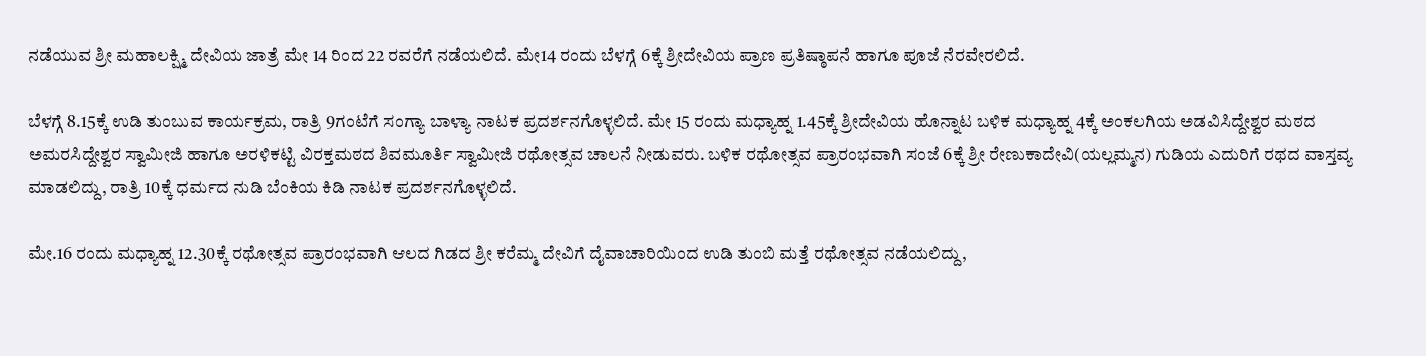ನಡೆಯುವ ಶ್ರೀ ಮಹಾಲಕ್ಷ್ಮಿ ದೇವಿಯ ಜಾತ್ರೆ ಮೇ 14 ರಿಂದ 22 ರವರೆಗೆ ನಡೆಯಲಿದೆ. ಮೇ14 ರಂದು ಬೆಳಗ್ಗೆ 6ಕ್ಕೆ ಶ್ರೀದೇವಿಯ ಪ್ರಾಣ ಪ್ರತಿಷ್ಠಾಪನೆ ಹಾಗೂ ಪೂಜೆ ನೆರವೇರಲಿದೆ.

ಬೆಳಗ್ಗೆ 8.15ಕ್ಕೆ ಉಡಿ ತುಂಬುವ ಕಾರ್ಯಕ್ರಮ, ರಾತ್ರಿ 9ಗಂಟೆಗೆ ಸಂಗ್ಯಾ ಬಾಳ್ಯಾ ನಾಟಕ ಪ್ರದರ್ಶನಗೊಳ್ಳಲಿದೆ. ಮೇ 15 ರಂದು ಮಧ್ಯಾಹ್ನ 1.45ಕ್ಕೆ ಶ್ರೀದೇವಿಯ ಹೊನ್ನಾಟ ಬಳಿಕ ಮಧ್ಯಾಹ್ನ 4ಕ್ಕೆ ಅಂಕಲಗಿಯ ಅಡವಿಸಿದ್ದೇಶ್ವರ ಮಠದ ಅಮರಸಿದ್ದೇಶ್ವರ ಸ್ವಾಮೀಜಿ ಹಾಗೂ ಅರಳಿಕಟ್ಟಿ ವಿರಕ್ತಮಠದ ಶಿವಮೂರ್ತಿ ಸ್ವಾಮೀಜಿ ರಥೋತ್ಸವ ಚಾಲನೆ ನೀಡುವರು. ಬಳಿಕ ರಥೋತ್ಸವ ಪ್ರಾರಂಭವಾಗಿ ಸಂಜೆ 6ಕ್ಕೆ ಶ್ರೀ ರೇಣುಕಾದೇವಿ(ಯಲ್ಲಮ್ಮನ) ಗುಡಿಯ ಎದುರಿಗೆ ರಥದ ವಾಸ್ತವ್ಯ ಮಾಡಲಿದ್ದು, ರಾತ್ರಿ 10ಕ್ಕೆ ಧರ್ಮದ ನುಡಿ ಬೆಂಕಿಯ ಕಿಡಿ ನಾಟಕ ಪ್ರದರ್ಶನಗೊಳ್ಳಲಿದೆ.

ಮೇ.16 ರಂದು ಮಧ್ಯಾಹ್ನ 12.30ಕ್ಕೆ ರಥೋತ್ಸವ ಪ್ರಾರಂಭವಾಗಿ ಆಲದ ಗಿಡದ ಶ್ರೀ ಕರೆಮ್ಮ ದೇವಿಗೆ ದೈವಾಚಾರಿಯಿಂದ ಉಡಿ ತುಂಬಿ ಮತ್ತೆ ರಥೋತ್ಸವ ನಡೆಯಲಿದ್ದು,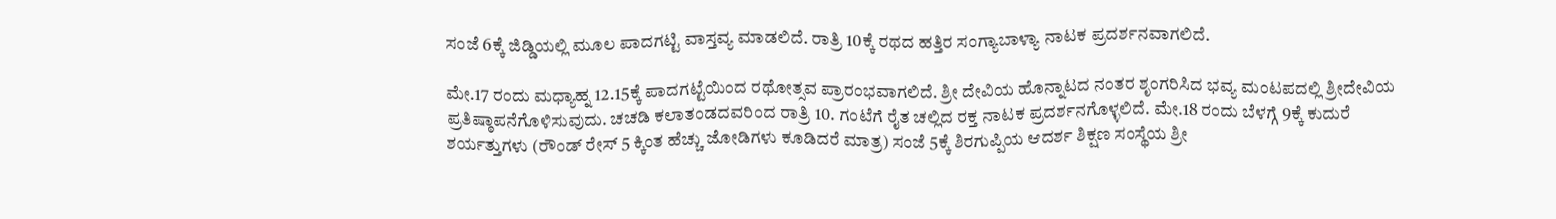ಸಂಜೆ 6ಕ್ಕೆ ಜಿಡ್ಡಿಯಲ್ಲಿ ಮೂಲ ಪಾದಗಟ್ಟಿ ವಾಸ್ತವ್ಯ ಮಾಡಲಿದೆ. ರಾತ್ರಿ 10ಕ್ಕೆ ರಥದ ಹತ್ತಿರ ಸಂಗ್ಯಾಬಾಳ್ಯಾ ನಾಟಕ ಪ್ರದರ್ಶನವಾಗಲಿದೆ.

ಮೇ.17 ರಂದು ಮಧ್ಯಾಹ್ನ 12.15ಕ್ಕೆ ಪಾದಗಟ್ಟೆಯಿಂದ ರಥೋತ್ಸವ ಪ್ರಾರಂಭವಾಗಲಿದೆ. ಶ್ರೀ ದೇವಿಯ ಹೊನ್ನಾಟದ ನಂತರ ಶೃಂಗರಿಸಿದ ಭವ್ಯ ಮಂಟಪದಲ್ಲಿ ಶ್ರೀದೇವಿಯ ಪ್ರತಿಷ್ಠಾಪನೆಗೊಳಿಸುವುದು. ಚಚಡಿ ಕಲಾತಂಡದವರಿಂದ ರಾತ್ರಿ 10. ಗಂಟೆಗೆ ರೈತ ಚಲ್ಲಿದ ರಕ್ತ ನಾಟಕ ಪ್ರದರ್ಶನಗೊಳ್ಳಲಿದೆ. ಮೇ.18 ರಂದು ಬೆಳಗ್ಗೆ 9ಕ್ಕೆ ಕುದುರೆ ಶರ್ಯತ್ತುಗಳು (ರೌಂಡ್‌ ರೇಸ್ 5 ಕ್ಕಿಂತ ಹೆಚ್ಚು ಜೋಡಿಗಳು ಕೂಡಿದರೆ ಮಾತ್ರ) ಸಂಜೆ 5ಕ್ಕೆ ಶಿರಗುಪ್ಪಿಯ ಆದರ್ಶ ಶಿಕ್ಷಣ ಸಂಸ್ಥೆಯ ಶ್ರೀ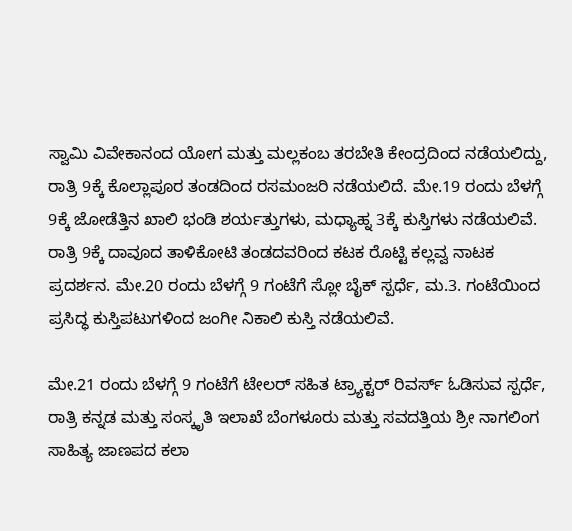ಸ್ವಾಮಿ ವಿವೇಕಾನಂದ ಯೋಗ ಮತ್ತು ಮಲ್ಲಕಂಬ ತರಬೇತಿ ಕೇಂದ್ರದಿಂದ ನಡೆಯಲಿದ್ದು, ರಾತ್ರಿ 9ಕ್ಕೆ ಕೊಲ್ಲಾಪೂರ ತಂಡದಿಂದ ರಸಮಂಜರಿ ನಡೆಯಲಿದೆ. ಮೇ.19 ರಂದು ಬೆಳಗ್ಗೆ 9ಕ್ಕೆ ಜೋಡೆತ್ತಿನ ಖಾಲಿ ಭಂಡಿ ಶರ್ಯತ್ತುಗಳು, ಮಧ್ಯಾಹ್ನ 3ಕ್ಕೆ ಕುಸ್ತಿಗಳು ನಡೆಯಲಿವೆ. ರಾತ್ರಿ 9ಕ್ಕೆ ದಾವೂದ ತಾಳಿಕೋಟಿ ತಂಡದವರಿಂದ ಕಟಕ ರೊಟ್ಟಿ ಕಲ್ಲವ್ವ ನಾಟಕ ಪ್ರದರ್ಶನ. ಮೇ.20 ರಂದು ಬೆಳಗ್ಗೆ 9 ಗಂಟೆಗೆ ಸ್ಲೋ ಬೈಕ್ ಸ್ಪರ್ಧೆ, ಮ.3. ಗಂಟೆಯಿಂದ ಪ್ರಸಿದ್ಧ ಕುಸ್ತಿಪಟುಗಳಿಂದ ಜಂಗೀ ನಿಕಾಲಿ ಕುಸ್ತಿ ನಡೆಯಲಿವೆ.

ಮೇ.21 ರಂದು ಬೆಳಗ್ಗೆ 9 ಗಂಟೆಗೆ ಟೇಲರ್ ಸಹಿತ ಟ್ರ್ಯಾಕ್ಟರ್‌ ರಿವರ್ಸ್‌ ಓಡಿಸುವ ಸ್ಪರ್ಧೆ, ರಾತ್ರಿ ಕನ್ನಡ ಮತ್ತು ಸಂಸ್ಕೃತಿ ಇಲಾಖೆ ಬೆಂಗಳೂರು ಮತ್ತು ಸವದತ್ತಿಯ ಶ್ರೀ ನಾಗಲಿಂಗ ಸಾಹಿತ್ಯ ಜಾಣಪದ ಕಲಾ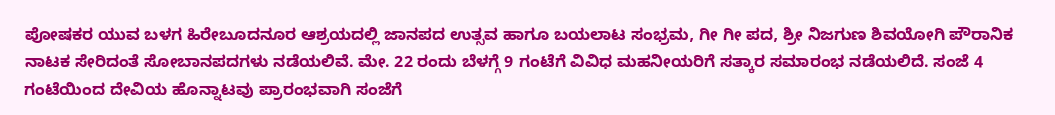ಪೋಷಕರ ಯುವ ಬಳಗ ಹಿರೇಬೂದನೂರ ಆಶ್ರಯದಲ್ಲಿ ಜಾನಪದ ಉತ್ಸವ ಹಾಗೂ ಬಯಲಾಟ ಸಂಭ್ರಮ, ಗೀ ಗೀ ಪದ, ಶ್ರೀ ನಿಜಗುಣ ಶಿವಯೋಗಿ ಪೌರಾನಿಕ ನಾಟಕ ಸೇರಿದಂತೆ ಸೋಬಾನಪದಗಳು ನಡೆಯಲಿವೆ. ಮೇ. 22 ರಂದು ಬೆಳಗ್ಗೆ 9 ಗಂಟೆಗೆ ವಿವಿಧ ಮಹನೀಯರಿಗೆ ಸತ್ಕಾರ ಸಮಾರಂಭ ನಡೆಯಲಿದೆ. ಸಂಜೆ 4 ಗಂಟೆಯಿಂದ ದೇವಿಯ ಹೊನ್ನಾಟವು ಪ್ರಾರಂಭವಾಗಿ ಸಂಜೆಗೆ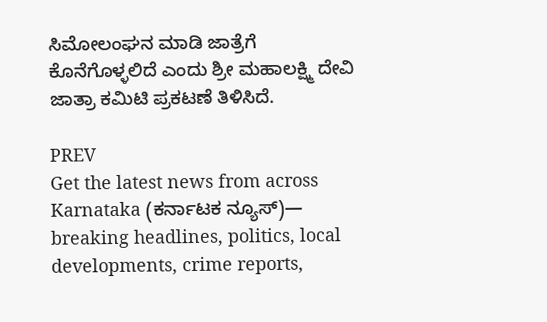ಸಿಮೋಲಂಘನ ಮಾಡಿ ಜಾತ್ರೆಗೆ ಕೊನೆಗೊಳ್ಳಲಿದೆ ಎಂದು ಶ್ರೀ ಮಹಾಲಕ್ಷ್ಮಿ ದೇವಿ ಜಾತ್ರಾ ಕಮಿಟಿ ಪ್ರಕಟಣೆ ತಿಳಿಸಿದೆ.

PREV
Get the latest news from across Karnataka (ಕರ್ನಾಟಕ ನ್ಯೂಸ್)— breaking headlines, politics, local developments, crime reports,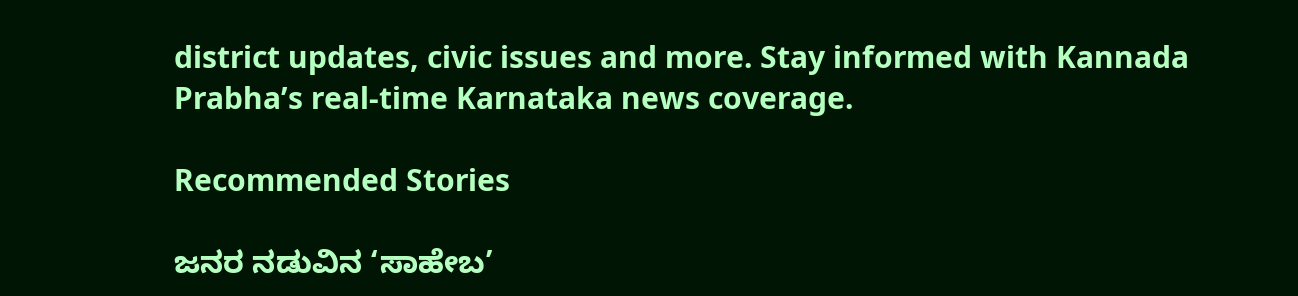district updates, civic issues and more. Stay informed with Kannada Prabha’s real‑time Karnataka news coverage.

Recommended Stories

ಜನರ ನಡುವಿನ ‘ಸಾಹೇಬ’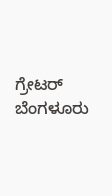ಗ್ರೇಟರ್‌ ಬೆಂಗಳೂರು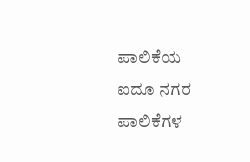ಪಾಲಿಕೆಯ ಐದೂ ನಗರ ಪಾಲಿಕೆಗಳ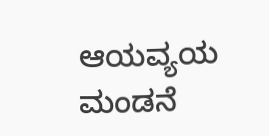ಆಯವ್ಯಯ ಮಂಡನೆ